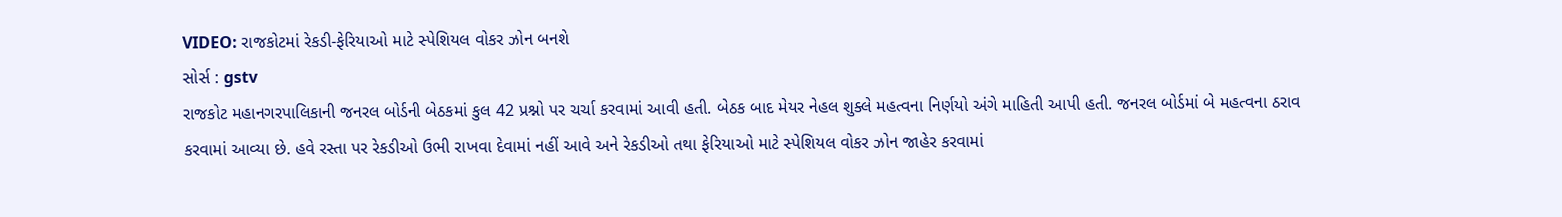VIDEO: રાજકોટમાં રેકડી-ફેરિયાઓ માટે સ્પેશિયલ વોકર ઝોન બનશે
સોર્સ : gstv
રાજકોટ મહાનગરપાલિકાની જનરલ બોર્ડની બેઠકમાં કુલ 42 પ્રશ્નો પર ચર્ચા કરવામાં આવી હતી. બેઠક બાદ મેયર નેહલ શુક્લે મહત્વના નિર્ણયો અંગે માહિતી આપી હતી. જનરલ બોર્ડમાં બે મહત્વના ઠરાવ કરવામાં આવ્યા છે. હવે રસ્તા પર રેકડીઓ ઉભી રાખવા દેવામાં નહીં આવે અને રેકડીઓ તથા ફેરિયાઓ માટે સ્પેશિયલ વોકર ઝોન જાહેર કરવામાં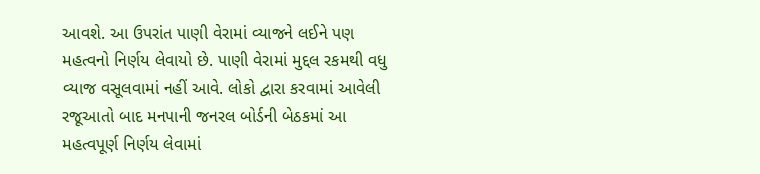આવશે. આ ઉપરાંત પાણી વેરામાં વ્યાજને લઈને પણ મહત્વનો નિર્ણય લેવાયો છે. પાણી વેરામાં મુદ્દલ રકમથી વધુ વ્યાજ વસૂલવામાં નહીં આવે. લોકો દ્વારા કરવામાં આવેલી રજૂઆતો બાદ મનપાની જનરલ બોર્ડની બેઠકમાં આ મહત્વપૂર્ણ નિર્ણય લેવામાં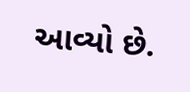આવ્યો છે.